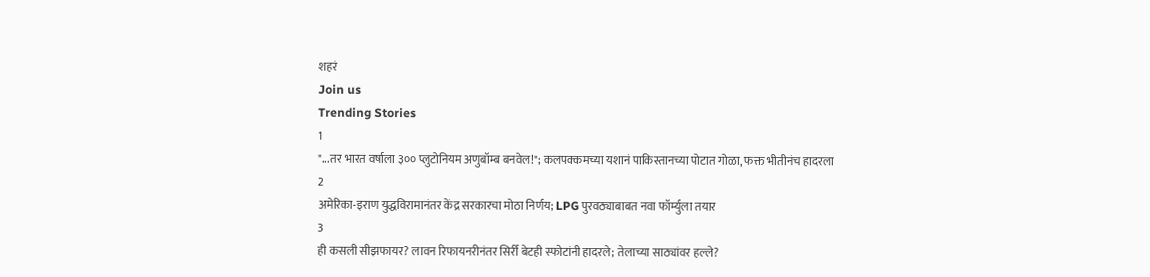शहरं
Join us
Trending Stories
1
"...तर भारत वर्षाला ३०० प्लुटोनियम अणुबॉम्ब बनवेल!"; कलपक्कमच्या यशानं पाकिस्तानच्या पोटात गोळा, फक्त भीतीनंच हादरला
2
अमेरिका-इराण युद्धविरामानंतर केंद्र सरकारचा मोठा निर्णय; LPG पुरवठ्याबाबत नवा फॉर्म्युला तयार
3
ही कसली सीझफायर? लावन रिफायनरीनंतर सिर्री बेटही स्फोटांनी हादरले; तेलाच्या साठ्यांवर हल्ले?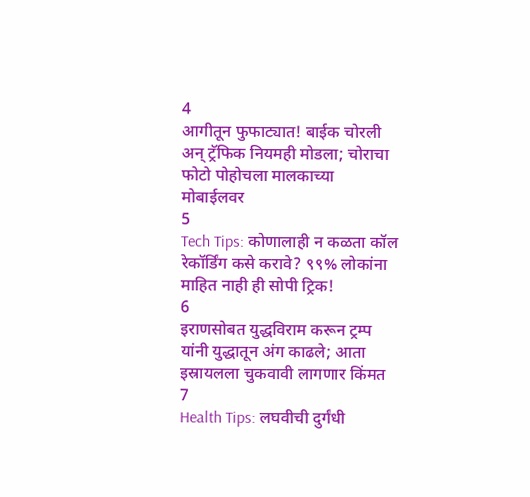4
आगीतून फुफाट्यात! बाईक चोरली अन् ट्रॅफिक नियमही मोडला; चोराचा फोटो पोहोचला मालकाच्या मोबाईलवर
5
Tech Tips: कोणालाही न कळता कॉल रेकॉर्डिंग कसे करावे? ९९% लोकांना माहित नाही ही सोपी ट्रिक!
6
इराणसोबत युद्धविराम करून ट्रम्प यांनी युद्धातून अंग काढले; आता इस्रायलला चुकवावी लागणार किंमत
7
Health Tips: लघवीची दुर्गंधी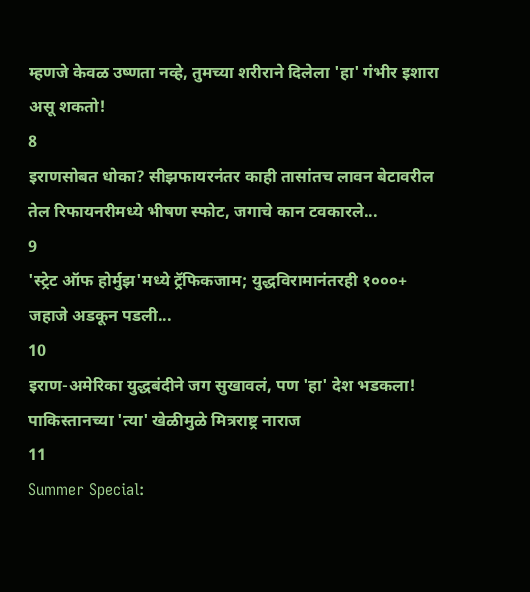म्हणजे केवळ उष्णता नव्हे, तुमच्या शरीराने दिलेला 'हा' गंभीर इशारा असू शकतो!
8
इराणसोबत धोका? सीझफायरनंतर काही तासांतच लावन बेटावरील तेल रिफायनरीमध्ये भीषण स्फोट, जगाचे कान टवकारले...
9
'स्ट्रेट ऑफ होर्मुझ'मध्ये ट्रॅफिकजाम; युद्धविरामानंतरही १०००+ जहाजे अडकून पडली...
10
इराण-अमेरिका युद्धबंदीने जग सुखावलं, पण 'हा' देश भडकला! पाकिस्तानच्या 'त्या' खेळीमुळे मित्रराष्ट्र नाराज
11
Summer Special: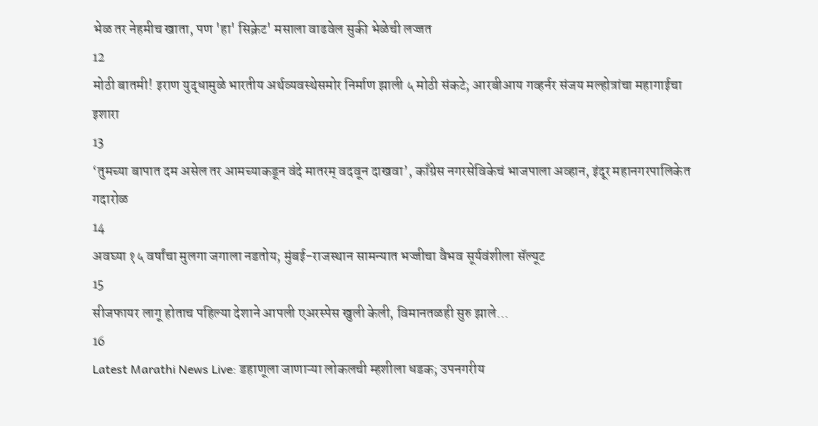भेळ तर नेहमीच खाता, पण 'हा' सिक्रेट' मसाला वाढवेल सुकी भेळेची लज्जत
12
मोठी बातमी! इराण युद्धामुळे भारतीय अर्थव्यवस्थेसमोर निर्माण झाली ५ मोठी संकटे; आरबीआय गव्हर्नर संजय मल्होत्रांचा महागाईचा इशारा
13
‘तुमच्या बापात दम असेल तर आमच्याकडून वंदे मातरम् वदवून दाखवा’, काँग्रेस नगरसेविकेचं भाजपाला अव्हान, इंदूर महानगरपालिकेत गदारोळ
14
अवघ्या १५ वर्षांचा मुलगा जगाला नडतोय; मुंबई-राजस्थान सामन्यात भज्जीचा वैभव सूर्यवंशीला सॅल्यूट
15
सीजफायर लागू होताच पहिल्या देशाने आपली एअरस्पेस खुली केली, विमानतळही सुरु झाले...
16
Latest Marathi News Live: डहाणूला जाणाऱ्या लोकलची म्हशीला धडक; उपनगरीय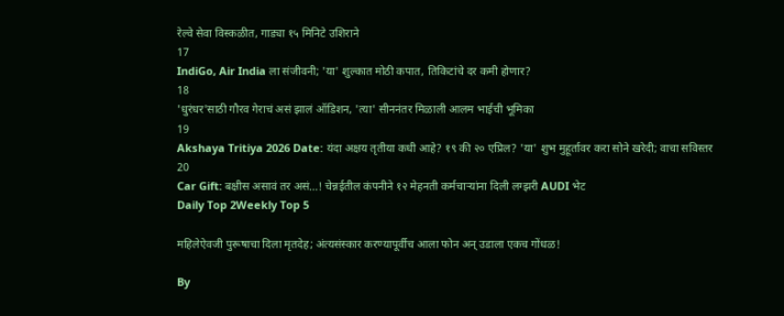रेल्वे सेवा विस्कळीत, गाड्या १५ मिनिटे उशिराने
17
IndiGo, Air India ला संजीवनी; 'या' शुल्कात मोठी कपात, तिकिटांचे दर कमी होणार?
18
'धुरंधर'साठी गौरव गेराचं असं झालं ऑडिशन, 'त्या' सीननंतर मिळाली आलम भाईची भूमिका
19
Akshaya Tritiya 2026 Date: यंदा अक्षय तृतीया कधी आहे? १९ की २० एप्रिल? 'या' शुभ मुहूर्तावर करा सोने खरेदी; वाचा सविस्तर
20
Car Gift: बक्षीस असावं तर असं...! चेन्नईतील कंपनीने १२ मेहनती कर्मचाऱ्यांना दिली लग्झरी AUDI भेट
Daily Top 2Weekly Top 5

महिलेऐवजी पुरूषाचा दिला मृतदेह; अंत्यसंस्कार करण्यापूर्वीच आला फोन अन् उडाला एकच गोंधळ!

By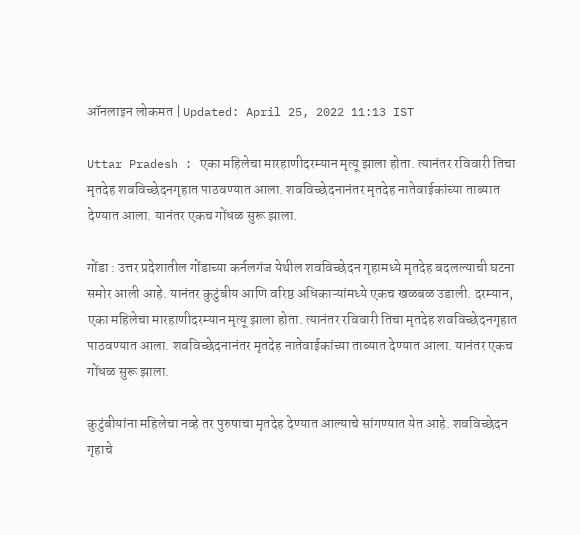ऑनलाइन लोकमत | Updated: April 25, 2022 11:13 IST

Uttar Pradesh : एका महिलेचा मारहाणीदरम्यान मृत्यू झाला होता. त्यानंतर रविवारी तिचा मृतदेह शवविच्छेदनगृहात पाठवण्यात आला. शवविच्छेदनानंतर मृतदेह नातेवाईकांच्या ताब्यात देण्यात आला. यानंतर एकच गोंधळ सुरू झाला.

गोंडा : उत्तर प्रदेशातील गोंडाच्या कर्नलगंज येथील शवविच्छेदन गृहामध्ये मृतदेह बदलल्याची घटना समोर आली आहे. यानंतर कुटुंबीय आणि वरिष्ठ अधिकाऱ्यांमध्ये एकच खळबळ उडाली. दरम्यान, एका महिलेचा मारहाणीदरम्यान मृत्यू झाला होता. त्यानंतर रविवारी तिचा मृतदेह शवविच्छेदनगृहात पाठवण्यात आला. शवविच्छेदनानंतर मृतदेह नातेवाईकांच्या ताब्यात देण्यात आला. यानंतर एकच गोंधळ सुरू झाला.

कुटुंबीयांना महिलेचा नव्हे तर पुरुषाचा मृतदेह देण्यात आल्याचे सांगण्यात येत आहे. शवविच्छेदन गृहाचे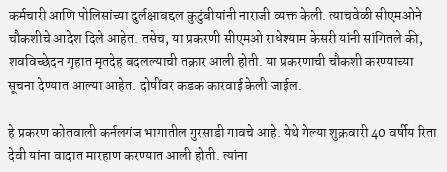कर्मचारी आणि पोलिसांच्या दुर्लक्षाबद्दल कुटुंबीयांनी नाराजी व्यक्त केली. त्याचवेळी सीएमओने चौकशीचे आदेश दिले आहेत. तसेच, या प्रकरणी सीएमओ राधेश्याम केसरी यांनी सांगितले की, शवविच्छेदन गृहात मृतदेह बदलल्याची तक्रार आली होती. या प्रकरणाची चौकशी करण्याच्या सूचना देण्यात आल्या आहेत. दोषींवर कडक कारवाई केली जाईल.

हे प्रकरण कोतवाली कर्नलगंज भागातील गुरसाडी गावचे आहे. येथे गेल्या शुक्रवारी 40 वर्षीय रिता देवी यांना वादात मारहाण करण्यात आली होती. त्यांना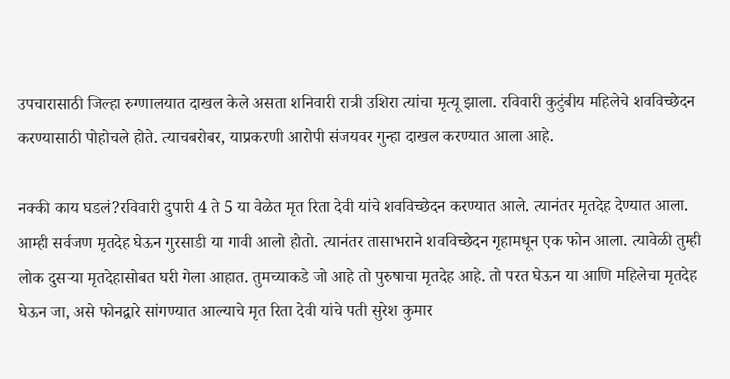उपचारासाठी जिल्हा रुग्णालयात दाखल केले असता शनिवारी रात्री उशिरा त्यांचा मृत्यू झाला. रविवारी कुटुंबीय महिलेचे शवविच्छेदन करण्यासाठी पोहोचले होते. त्याचबरोबर, याप्रकरणी आरोपी संजयवर गुन्हा दाखल करण्यात आला आहे.

नक्की काय घडलं?रविवारी दुपारी 4 ते 5 या वेळेत मृत रिता देवी यांचे शवविच्छेदन करण्यात आले. त्यानंतर मृतदेह देण्यात आला. आम्ही सर्वजण मृतदेह घेऊन गुरसाडी या गावी आलो होतो. त्यानंतर तासाभराने शवविच्छेदन गृहामधून एक फोन आला. त्यावेळी तुम्ही लोक दुसऱ्या मृतदेहासोबत घरी गेला आहात. तुमच्याकडे जो आहे तो पुरुषाचा मृतदेह आहे. तो परत घेऊन या आणि महिलेचा मृतदेह घेऊन जा, असे फोनद्वारे सांगण्यात आल्याचे मृत रिता देवी यांचे पती सुरेश कुमार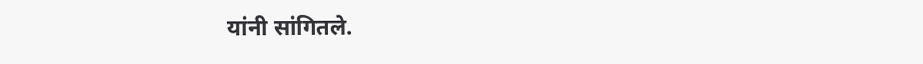यांनी सांगितले.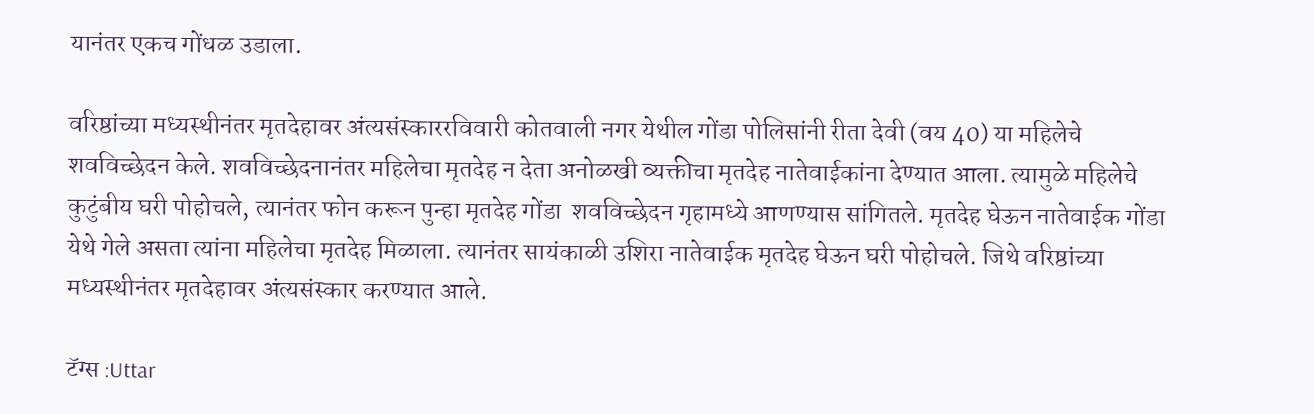यानंतर एकच गोंधळ उडाला.

वरिष्ठांच्या मध्यस्थीनंतर मृतदेहावर अंत्यसंस्काररविवारी कोतवाली नगर येथील गोंडा पोलिसांनी रीता देवी (वय 40) या महिलेचे शवविच्छेदन केले. शवविच्छेदनानंतर महिलेचा मृतदेह न देता अनोळखी व्यक्तीचा मृतदेह नातेवाईकांना देण्यात आला. त्यामुळे महिलेचे कुटुंबीय घरी पोहोचले, त्यानंतर फोन करून पुन्हा मृतदेह गोंडा  शवविच्छेदन गृहामध्ये आणण्यास सांगितले. मृतदेह घेऊन नातेवाईक गोंडा येथे गेले असता त्यांना महिलेचा मृतदेह मिळाला. त्यानंतर सायंकाळी उशिरा नातेवाईक मृतदेह घेऊन घरी पोहोचले. जिथे वरिष्ठांच्या मध्यस्थीनंतर मृतदेहावर अंत्यसंस्कार करण्यात आले.

टॅग्स :Uttar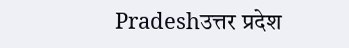Pradeshउत्तर प्रदेश